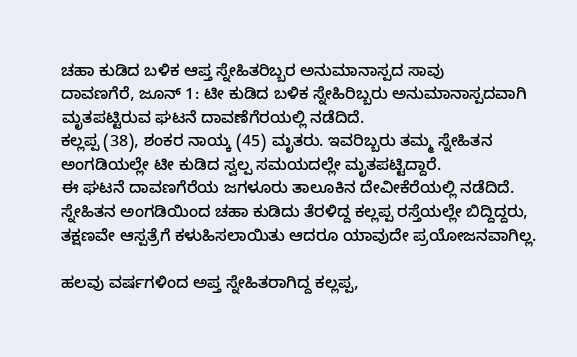ಚಹಾ ಕುಡಿದ ಬಳಿಕ ಆಪ್ತ ಸ್ನೇಹಿತರಿಬ್ಬರ ಅನುಮಾನಾಸ್ಪದ ಸಾವು
ದಾವಣಗೆರೆ, ಜೂನ್ 1: ಟೀ ಕುಡಿದ ಬಳಿಕ ಸ್ನೇಹಿರಿಬ್ಬರು ಅನುಮಾನಾಸ್ಪದವಾಗಿ ಮೃತಪಟ್ಟಿರುವ ಘಟನೆ ದಾವಣೆಗೆರಯಲ್ಲಿ ನಡೆದಿದೆ.
ಕಲ್ಲಪ್ಪ (38), ಶಂಕರ ನಾಯ್ಕ (45) ಮೃತರು. ಇವರಿಬ್ಬರು ತಮ್ಮ ಸ್ನೇಹಿತನ ಅಂಗಡಿಯಲ್ಲೇ ಟೀ ಕುಡಿದ ಸ್ವಲ್ಪ ಸಮಯದಲ್ಲೇ ಮೃತಪಟ್ಟಿದ್ದಾರೆ.
ಈ ಘಟನೆ ದಾವಣಗೆರೆಯ ಜಗಳೂರು ತಾಲೂಕಿನ ದೇವೀಕೆರೆಯಲ್ಲಿ ನಡೆದಿದೆ. ಸ್ನೇಹಿತನ ಅಂಗಡಿಯಿಂದ ಚಹಾ ಕುಡಿದು ತೆರಳಿದ್ದ ಕಲ್ಲಪ್ಪ ರಸ್ತೆಯಲ್ಲೇ ಬಿದ್ದಿದ್ದರು, ತಕ್ಷಣವೇ ಆಸ್ಪತ್ರೆಗೆ ಕಳುಹಿಸಲಾಯಿತು ಆದರೂ ಯಾವುದೇ ಪ್ರಯೋಜನವಾಗಿಲ್ಲ.

ಹಲವು ವರ್ಷಗಳಿಂದ ಅಪ್ತ ಸ್ನೇಹಿತರಾಗಿದ್ದ ಕಲ್ಲಪ್ಪ,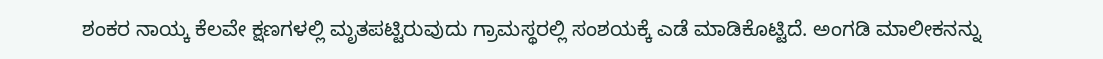ಶಂಕರ ನಾಯ್ಕ ಕೆಲವೇ ಕ್ಷಣಗಳಲ್ಲಿ ಮೃತಪಟ್ಟಿರುವುದು ಗ್ರಾಮಸ್ಥರಲ್ಲಿ ಸಂಶಯಕ್ಕೆ ಎಡೆ ಮಾಡಿಕೊಟ್ಟಿದೆ. ಅಂಗಡಿ ಮಾಲೀಕನನ್ನು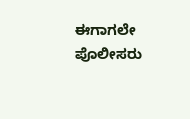ಈಗಾಗಲೇ ಪೊಲೀಸರು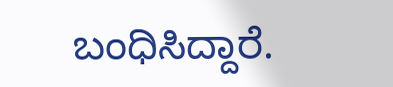ಬಂಧಿಸಿದ್ದಾರೆ.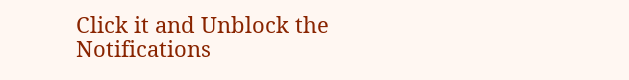Click it and Unblock the Notifications